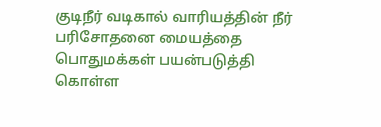குடிநீர் வடிகால் வாரியத்தின் நீர் பரிசோதனை மையத்தை பொதுமக்கள் பயன்படுத்தி கொள்ள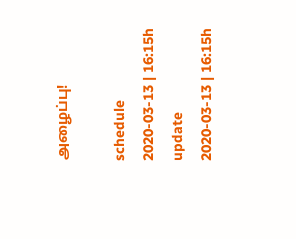அழைப்பு!

schedule
2020-03-13 | 16:15h
update
2020-03-13 | 16:15h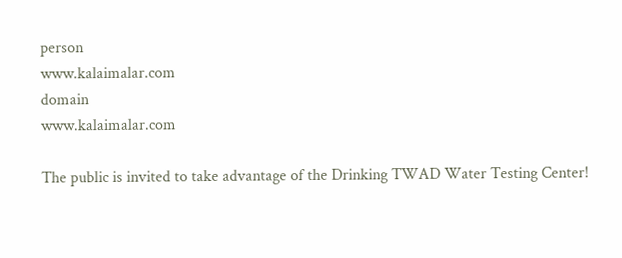person
www.kalaimalar.com
domain
www.kalaimalar.com

The public is invited to take advantage of the Drinking TWAD Water Testing Center!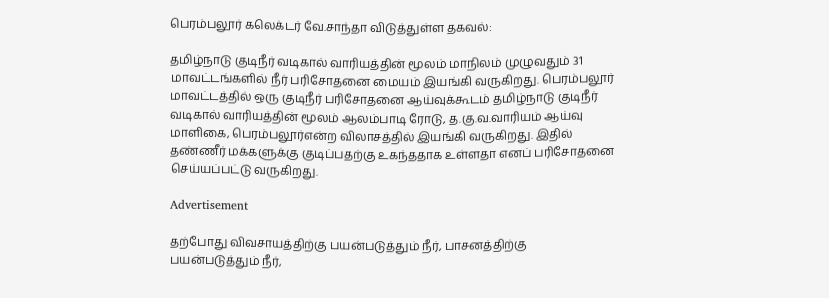பெரம்பலூர் கலெக்டர் வே.சாந்தா விடுத்துள்ள தகவல்:

தமிழ்நாடு குடிநீர் வடிகால் வாரியத்தின் மூலம் மாநிலம் முழுவதும் 31 மாவட்டங்களில் நீர் பரிசோதனை மையம் இயங்கி வருகிறது. பெரம்பலூர் மாவட்டத்தில் ஒரு குடிநீர் பரிசோதனை ஆய்வுக்கூடம் தமிழ்நாடு குடிநீர் வடிகால் வாரியத்தின் மூலம் ஆலம்பாடி ரோடு, த.கு.வ.வாரியம் ஆய்வு மாளிகை, பெரம்பலூர்என்ற விலாசத்தில் இயங்கி வருகிறது. இதில் தண்ணீர் மக்களுக்கு குடிப்பதற்கு உகந்ததாக உள்ளதா எனப் பரிசோதனை செய்யப்பட்டு வருகிறது.

Advertisement

தற்போது விவசாயத்திற்கு பயன்படுத்தும் நீர், பாசனத்திற்கு பயன்படுத்தும் நீர்,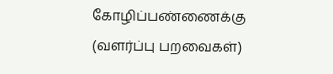கோழிப்பண்ணைக்கு (வளர்ப்பு பறவைகள்)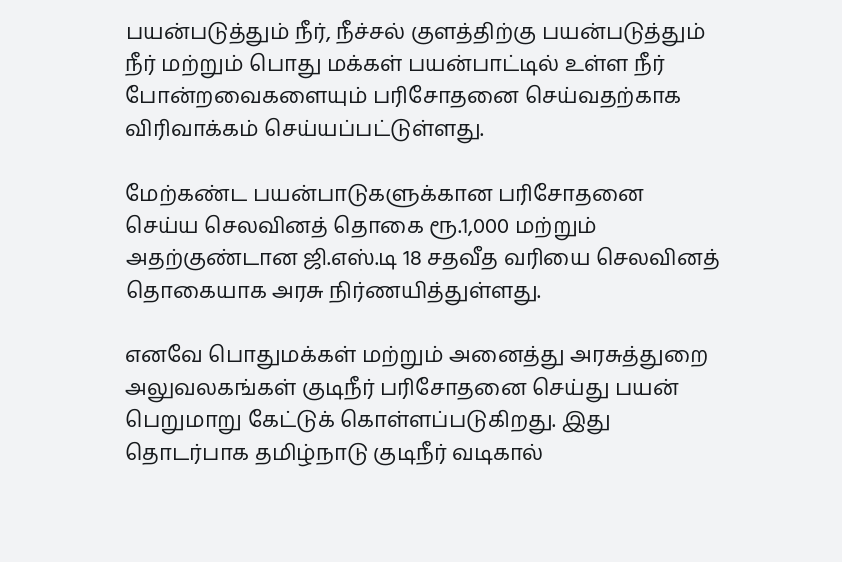பயன்படுத்தும் நீர், நீச்சல் குளத்திற்கு பயன்படுத்தும் நீர் மற்றும் பொது மக்கள் பயன்பாட்டில் உள்ள நீர் போன்றவைகளையும் பரிசோதனை செய்வதற்காக விரிவாக்கம் செய்யப்பட்டுள்ளது.

மேற்கண்ட பயன்பாடுகளுக்கான பரிசோதனை செய்ய செலவினத் தொகை ரூ.1,000 மற்றும் அதற்குண்டான ஜி.எஸ்.டி 18 சதவீத வரியை செலவினத் தொகையாக அரசு நிர்ணயித்துள்ளது.

எனவே பொதுமக்கள் மற்றும் அனைத்து அரசுத்துறை அலுவலகங்கள் குடிநீர் பரிசோதனை செய்து பயன் பெறுமாறு கேட்டுக் கொள்ளப்படுகிறது. இது தொடர்பாக தமிழ்நாடு குடிநீர் வடிகால்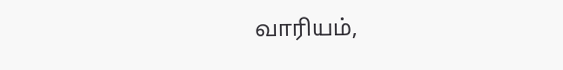வாரியம்,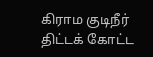கிராம குடிநீர் திட்டக் கோட்ட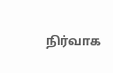நிர்வாக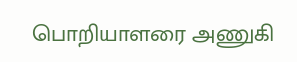பொறியாளரை அணுகி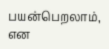பயன்பெறலாம், என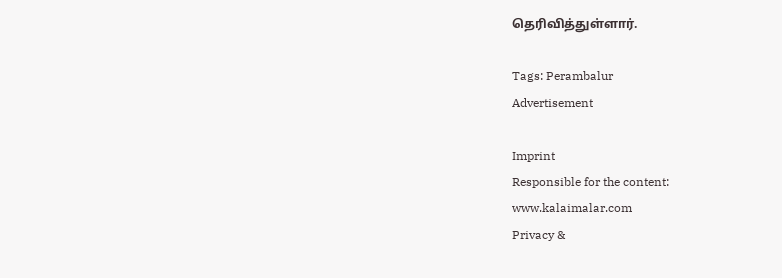தெரிவித்துள்ளார்.

Tags: Perambalur
Advertisement

Imprint
Responsible for the content:
www.kalaimalar.com
Privacy &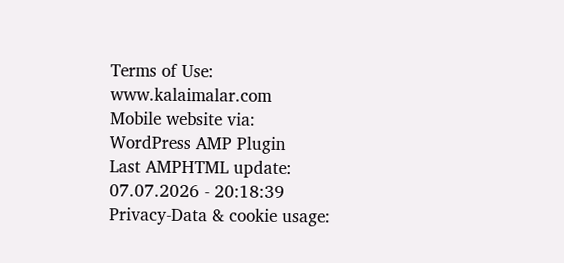Terms of Use:
www.kalaimalar.com
Mobile website via:
WordPress AMP Plugin
Last AMPHTML update:
07.07.2026 - 20:18:39
Privacy-Data & cookie usage: